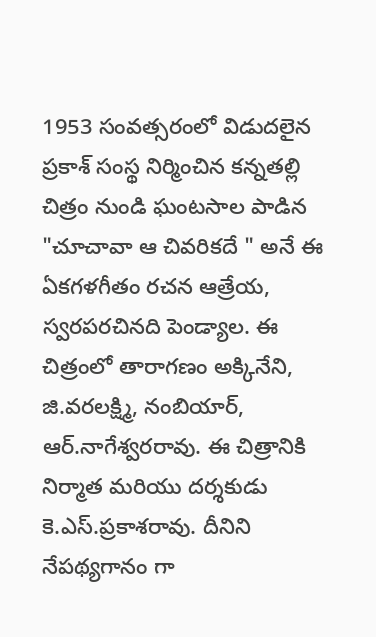1953 సంవత్సరంలో విడుదలైన ప్రకాశ్ సంస్థ నిర్మించిన కన్నతల్లి చిత్రం నుండి ఘంటసాల పాడిన "చూచావా ఆ చివరికదే " అనే ఈ ఏకగళగీతం రచన ఆత్రేయ, స్వరపరచినది పెండ్యాల. ఈ చిత్రంలో తారాగణం అక్కినేని, జి.వరలక్ష్మి, నంబియార్, ఆర్.నాగేశ్వరరావు. ఈ చిత్రానికి నిర్మాత మరియు దర్శకుడు కె.ఎస్.ప్రకాశరావు. దీనిని నేపథ్యగానం గా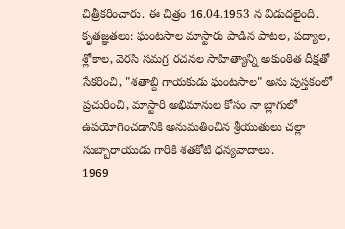చిత్రీకరించారు. ఈ చిత్రం 16.04.1953 న విడుదలైంది.
కృతజ్ఞతలు: ఘంటసాల మాస్టారు పాడిన పాటల, పద్యాల, శ్లోకాల, వెరసి సమగ్ర రచనల సాహిత్యాన్ని అకుంఠిత దీక్షతో సేకరించి, "శతాబ్ది గాయకుడు ఘంటసాల" అను పుస్తకంలో ప్రచురించి, మాస్టారి అభిమానుల కోసం నా బ్లాగులో ఉపయోగించడానికి అనుమతించిన శ్రీయుతులు చల్లా సుబ్బారాయుడు గారికి శతకోటి ధన్యవాదాలు.
1969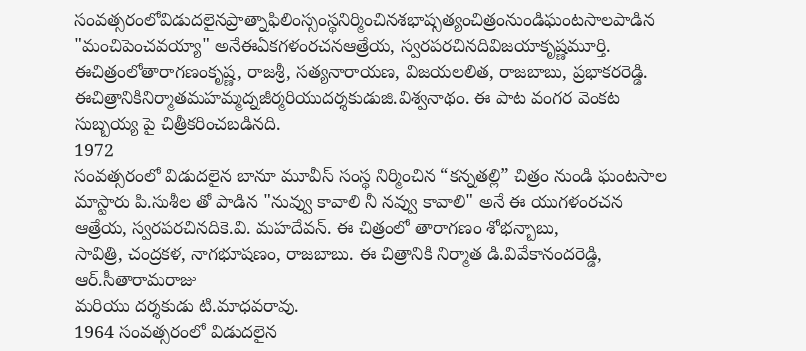సంవత్సరంలోవిడుదలైనప్రాత్నాఫిలింస్సంస్థనిర్మించినశభాష్సత్యంచిత్రంనుండిఘంటసాలపాడిన "మంచిపెంచవయ్యా" అనేఈఏకగళంరచనఆత్రేయ, స్వరపరచినదివిజయాకృష్ణమూర్తి.
ఈచిత్రంలోతారాగణంకృష్ణ, రాజశ్రీ, సత్యనారాయణ, విజయలలిత, రాజబాబు, ప్రభాకరరెడ్డి. ఈచిత్రానికినిర్మాతమహమ్మద్నజీర్మరియుదర్శకుడుజి.విశ్వనాథం. ఈ పాట వంగర వెంకట సుబ్బయ్య పై చిత్రీకరించబడినది.
1972
సంవత్సరంలో విడుదలైన బానూ మూవీస్ సంస్థ నిర్మించిన “కన్నతల్లి” చిత్రం నుండి ఘంటసాల
మాస్టారు పి.సుశీల తో పాడిన "నువ్వు కావాలి నీ నవ్వు కావాలి" అనే ఈ యుగళంరచన ఆత్రేయ, స్వరపరచినదికె.వి. మహదేవన్. ఈ చిత్రంలో తారాగణం శోభన్బాబు,
సావిత్రి, చంద్రకళ, నాగభూషణం, రాజబాబు. ఈ చిత్రానికి నిర్మాత డి.వివేకానందరెడ్డి, ఆర్.సీతారామరాజు
మరియు దర్శకుడు టి.మాధవరావు.
1964 సంవత్సరంలో విడుదలైన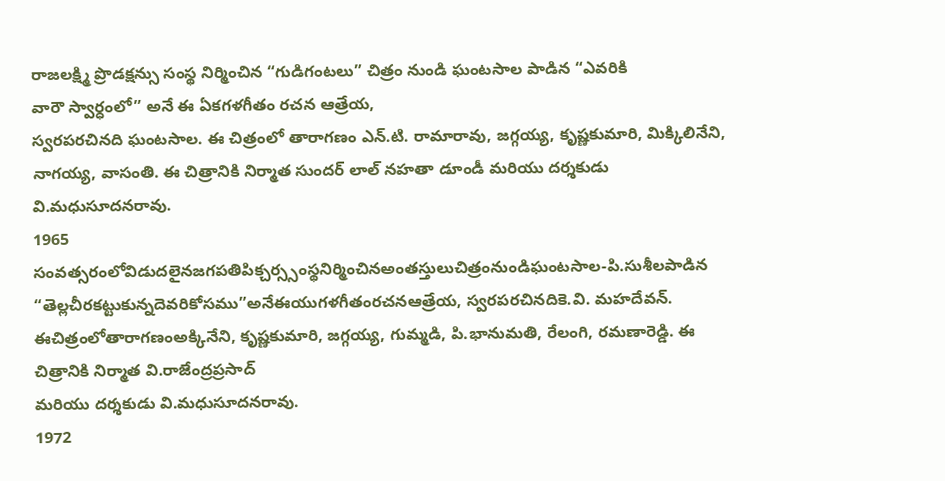రాజలక్ష్మి ప్రొడక్షన్సు సంస్థ నిర్మించిన “గుడిగంటలు” చిత్రం నుండి ఘంటసాల పాడిన “ఎవరికి
వారౌ స్వార్ధంలో” అనే ఈ ఏకగళగీతం రచన ఆత్రేయ,
స్వరపరచినది ఘంటసాల. ఈ చిత్రంలో తారాగణం ఎన్.టి. రామారావు, జగ్గయ్య, కృష్ణకుమారి, మిక్కిలినేని,
నాగయ్య, వాసంతి. ఈ చిత్రానికి నిర్మాత సుందర్ లాల్ నహతా డూండీ మరియు దర్శకుడు వి.మధుసూదనరావు.
1965
సంవత్సరంలోవిడుదలైనజగపతిపిక్చర్స్సంస్థనిర్మించినఅంతస్తులుచిత్రంనుండిఘంటసాల-పి.సుశీలపాడిన “తెల్లచీరకట్టుకున్నదెవరికోసము”అనేఈయుగళగీతంరచనఆత్రేయ, స్వరపరచినదికె.వి. మహదేవన్. ఈచిత్రంలోతారాగణంఅక్కినేని, కృష్ణకుమారి, జగ్గయ్య, గుమ్మడి, పి.భానుమతి, రేలంగి, రమణారెడ్డి. ఈ చిత్రానికి నిర్మాత వి.రాజేంద్రప్రసాద్
మరియు దర్శకుడు వి.మధుసూదనరావు.
1972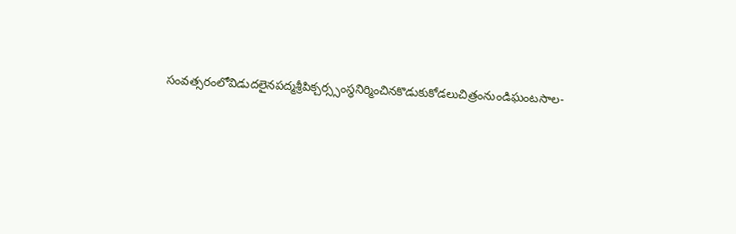సంవత్సరంలోవిడుదలైనపద్మశ్రీపిక్చర్స్సంస్థనిర్మించినకొడుకుకోడలుచిత్రంనుండిఘంటసాల-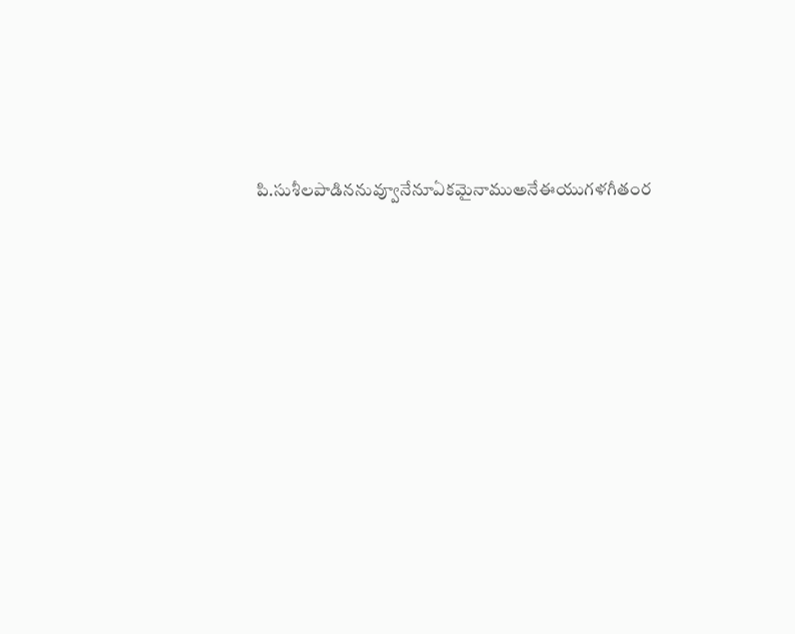పి.సుశీలపాడిననువ్వూనేనూఏకమైనాముఅనేఈయుగళగీతంర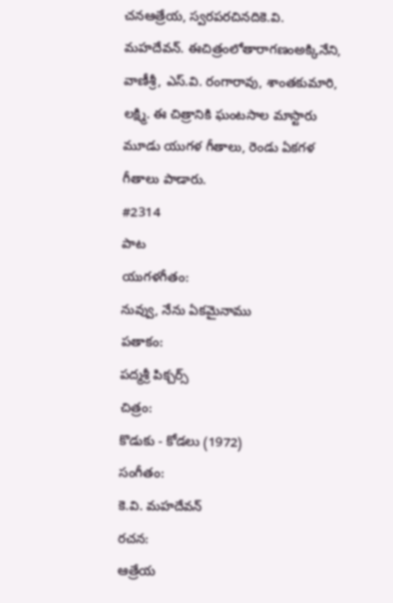చనఆత్రేయ, స్వరపరచినదికె.వి. మహదేవన్. ఈచిత్రంలోతారాగణంఅక్కినేని, వాణీశ్రీ, ఎస్.వి. రంగారావు, శాంతకుమారి, లక్ష్మి. ఈ చిత్రానికి ఘంటసాల మాస్టారు మూడు యుగళ గీతాలు, రెండు ఏకగళ గీతాలు పాడారు.
#2314
పాట
యుగళగీతం:
నువ్వు, నేను ఏకమైనాము
పతాకం:
పద్మశ్రీ పిక్చర్స్
చిత్రం:
కొడుకు - కోడలు (1972)
సంగీతం:
కె.వి. మహదేవన్
రచన:
ఆత్రేయ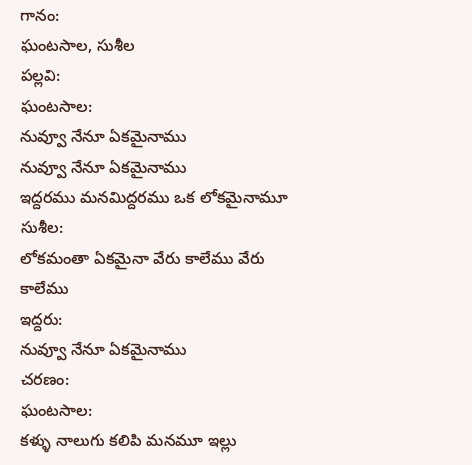గానం:
ఘంటసాల, సుశీల
పల్లవి:
ఘంటసాల:
నువ్వూ నేనూ ఏకమైనాము
నువ్వూ నేనూ ఏకమైనాము
ఇద్దరము మనమిద్దరము ఒక లోకమైనామూ
సుశీల:
లోకమంతా ఏకమైనా వేరు కాలేము వేరు కాలేము
ఇద్దరు:
నువ్వూ నేనూ ఏకమైనాము
చరణం:
ఘంటసాల:
కళ్ళు నాలుగు కలిపి మనమూ ఇల్లు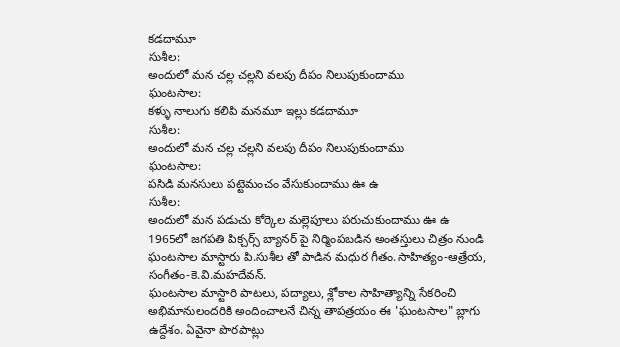కడదామూ
సుశీల:
అందులో మన చల్ల చల్లని వలపు దీపం నిలుపుకుందాము
ఘంటసాల:
కళ్ళు నాలుగు కలిపి మనమూ ఇల్లు కడదామూ
సుశీల:
అందులో మన చల్ల చల్లని వలపు దీపం నిలుపుకుందాము
ఘంటసాల:
పసిడి మనసులు పట్టెమంచం వేసుకుందాము ఊ ఉ
సుశీల:
అందులో మన పడుచు కోర్కెల మల్లెపూలు పరుచుకుందాము ఊ ఉ
1965లో జగపతి పిక్చర్స్ బ్యానర్ పై నిర్మింపబడిన అంతస్తులు చిత్రం నుండి ఘంటసాల మాస్టారు పి.సుశీల తో పాడిన మధుర గీతం.సాహిత్యం-ఆత్రేయ, సంగీతం-కె.వి.మహదేవన్.
ఘంటసాల మాస్టారి పాటలు, పద్యాలు, శ్లోకాల సాహిత్యాన్ని సేకరించి అభిమానులందరికి అందించాలనే చిన్న తాపత్రయం ఈ 'ఘంటసాల" బ్లాగు ఉద్దేశం. ఏవైనా పొరపాట్లు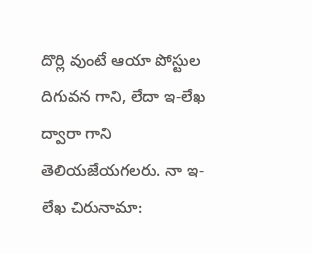దొర్లి వుంటే ఆయా పోస్టుల దిగువన గాని, లేదా ఇ-లేఖ ద్వారా గాని తెలియజేయగలరు. నా ఇ-లేఖ చిరునామా: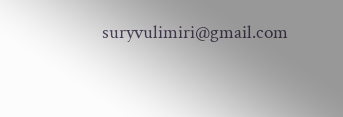suryvulimiri@gmail.com